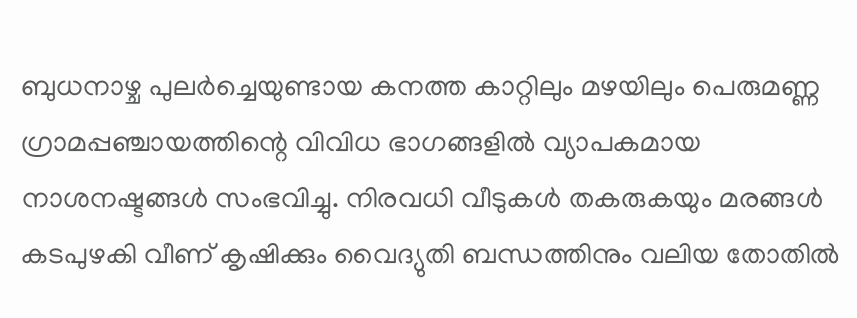ബുധനാഴ്ച പുലർച്ചെയുണ്ടായ കനത്ത കാറ്റിലും മഴയിലും പെരുമണ്ണ ഗ്രാമപ്പഞ്ചായത്തിന്റെ വിവിധ ഭാഗങ്ങളിൽ വ്യാപകമായ നാശനഷ്ടങ്ങൾ സംഭവിച്ചു. നിരവധി വീടുകൾ തകരുകയും മരങ്ങൾ കടപുഴകി വീണ് കൃഷിക്കും വൈദ്യുതി ബന്ധത്തിനും വലിയ തോതിൽ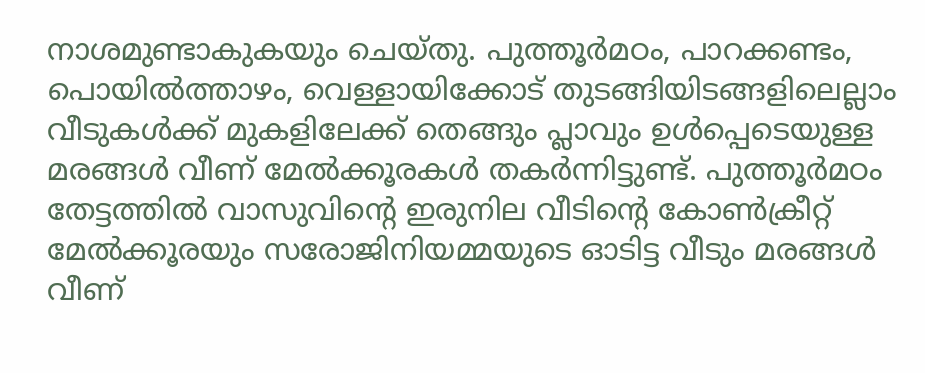നാശമുണ്ടാകുകയും ചെയ്തു. പുത്തൂർമഠം, പാറക്കണ്ടം, പൊയിൽത്താഴം, വെള്ളായിക്കോട് തുടങ്ങിയിടങ്ങളിലെല്ലാം വീടുകൾക്ക് മുകളിലേക്ക് തെങ്ങും പ്ലാവും ഉൾപ്പെടെയുള്ള മരങ്ങൾ വീണ് മേൽക്കൂരകൾ തകർന്നിട്ടുണ്ട്. പുത്തൂർമഠം തേട്ടത്തിൽ വാസുവിന്റെ ഇരുനില വീടിന്റെ കോൺക്രീറ്റ് മേൽക്കൂരയും സരോജിനിയമ്മയുടെ ഓടിട്ട വീടും മരങ്ങൾ വീണ്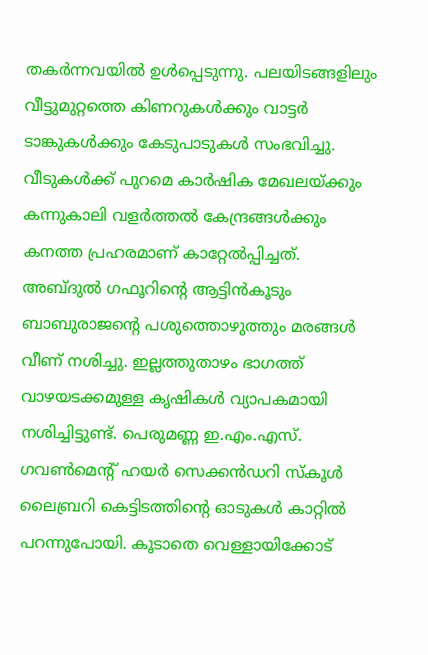തകർന്നവയിൽ ഉൾപ്പെടുന്നു. പലയിടങ്ങളിലും വീട്ടുമുറ്റത്തെ കിണറുകൾക്കും വാട്ടർ ടാങ്കുകൾക്കും കേടുപാടുകൾ സംഭവിച്ചു.
വീടുകൾക്ക് പുറമെ കാർഷിക മേഖലയ്ക്കും കന്നുകാലി വളർത്തൽ കേന്ദ്രങ്ങൾക്കും കനത്ത പ്രഹരമാണ് കാറ്റേൽപ്പിച്ചത്. അബ്ദുൽ ഗഫൂറിന്റെ ആട്ടിൻകൂടും ബാബുരാജന്റെ പശുത്തൊഴുത്തും മരങ്ങൾ വീണ് നശിച്ചു. ഇല്ലത്തുതാഴം ഭാഗത്ത് വാഴയടക്കമുള്ള കൃഷികൾ വ്യാപകമായി നശിച്ചിട്ടുണ്ട്. പെരുമണ്ണ ഇ.എം.എസ്. ഗവൺമെന്റ് ഹയർ സെക്കൻഡറി സ്കൂൾ ലൈബ്രറി കെട്ടിടത്തിന്റെ ഓടുകൾ കാറ്റിൽ പറന്നുപോയി. കൂടാതെ വെള്ളായിക്കോട്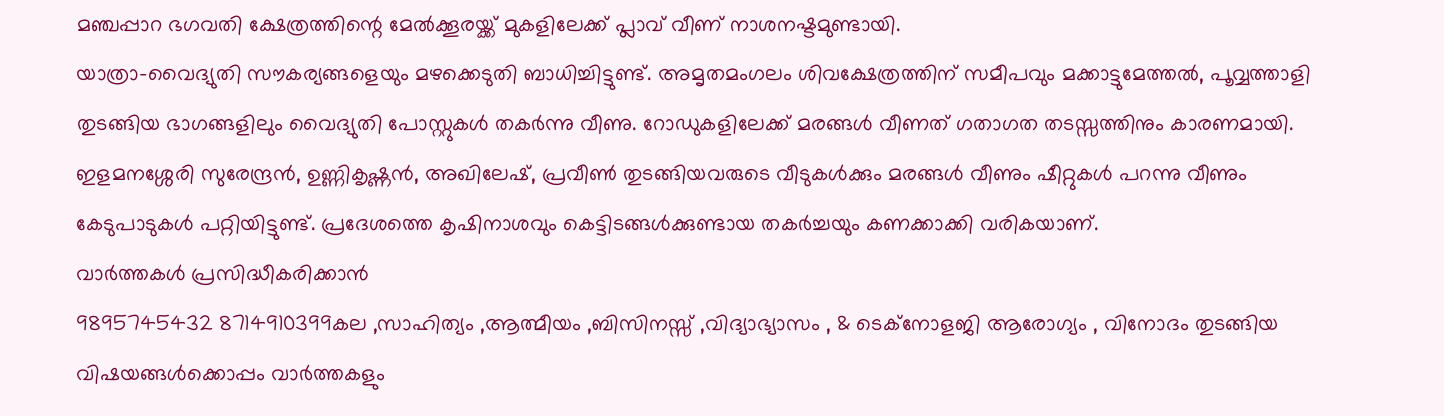മഞ്ചപ്പാറ ഭഗവതി ക്ഷേത്രത്തിന്റെ മേൽക്കൂരയ്ക്ക് മുകളിലേക്ക് പ്ലാവ് വീണ് നാശനഷ്ടമുണ്ടായി.
യാത്രാ-വൈദ്യുതി സൗകര്യങ്ങളെയും മഴക്കെടുതി ബാധിച്ചിട്ടുണ്ട്. അമൃതമംഗലം ശിവക്ഷേത്രത്തിന് സമീപവും മക്കാട്ടുമേത്തൽ, പൂവ്വത്താളി തുടങ്ങിയ ഭാഗങ്ങളിലും വൈദ്യുതി പോസ്റ്റുകൾ തകർന്നു വീണു. റോഡുകളിലേക്ക് മരങ്ങൾ വീണത് ഗതാഗത തടസ്സത്തിനും കാരണമായി. ഇളമനശ്ശേരി സുരേന്ദ്രൻ, ഉണ്ണികൃഷ്ണൻ, അഖിലേഷ്, പ്രവീൺ തുടങ്ങിയവരുടെ വീടുകൾക്കും മരങ്ങൾ വീണും ഷീറ്റുകൾ പറന്നു വീണും കേടുപാടുകൾ പറ്റിയിട്ടുണ്ട്. പ്രദേശത്തെ കൃഷിനാശവും കെട്ടിടങ്ങൾക്കുണ്ടായ തകർച്ചയും കണക്കാക്കി വരികയാണ്.
വാർത്തകൾ പ്രസിദ്ധീകരിക്കാൻ
9895745432 8714910399കല ,സാഹിത്യം ,ആത്മീയം ,ബിസിനസ്സ് ,വിദ്യാഭ്യാസം , & ടെക്നോളജി ആരോഗ്യം , വിനോദം തുടങ്ങിയ വിഷയങ്ങൾക്കൊപ്പം വാർത്തകളും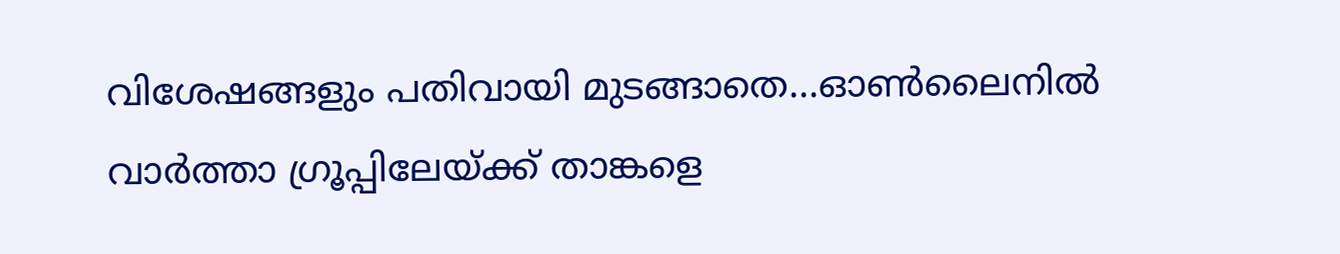വിശേഷങ്ങളും പതിവായി മുടങ്ങാതെ...ഓൺലൈനിൽ വാർത്താ ഗ്രൂപ്പിലേയ്ക്ക് താങ്കളെ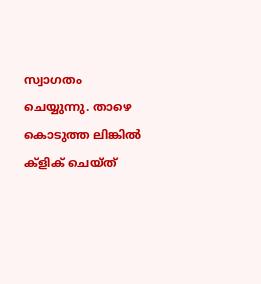സ്വാഗതം ചെയ്യുന്നു. താഴെ കൊടുത്ത ലിങ്കിൽ ക്ളിക് ചെയ്ത്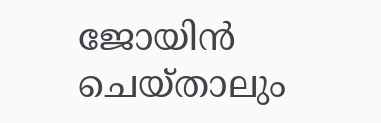ജോയിൻ ചെയ്താലും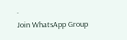.
Join WhatsApp Group